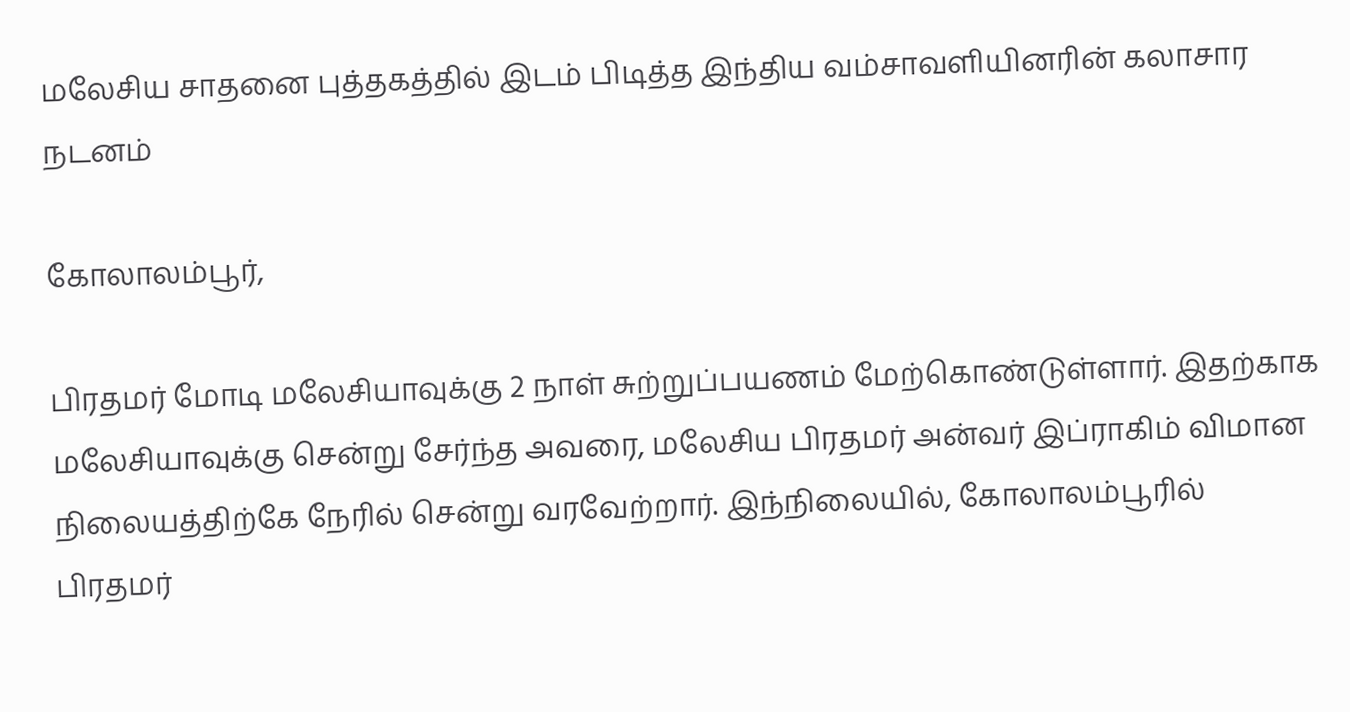மலேசிய சாதனை புத்தகத்தில் இடம் பிடித்த இந்திய வம்சாவளியினரின் கலாசார நடனம்

கோலாலம்பூர்,

பிரதமர் மோடி மலேசியாவுக்கு 2 நாள் சுற்றுப்பயணம் மேற்கொண்டுள்ளார். இதற்காக மலேசியாவுக்கு சென்று சேர்ந்த அவரை, மலேசிய பிரதமர் அன்வர் இப்ராகிம் விமான நிலையத்திற்கே நேரில் சென்று வரவேற்றார். இந்நிலையில், கோலாலம்பூரில் பிரதமர்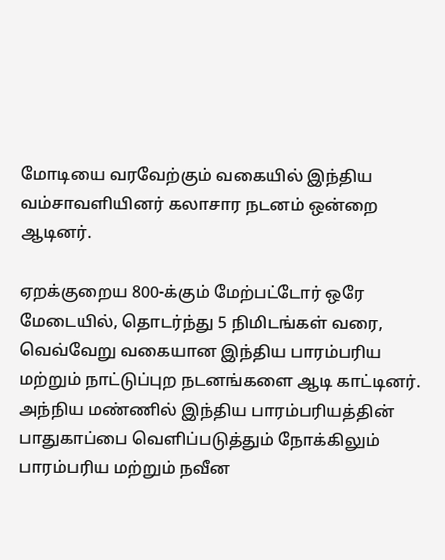மோடியை வரவேற்கும் வகையில் இந்திய வம்சாவளியினர் கலாசார நடனம் ஒன்றை ஆடினர்.

ஏறக்குறைய 800-க்கும் மேற்பட்டோர் ஒரே மேடையில், தொடர்ந்து 5 நிமிடங்கள் வரை, வெவ்வேறு வகையான இந்திய பாரம்பரிய மற்றும் நாட்டுப்புற நடனங்களை ஆடி காட்டினர். அந்நிய மண்ணில் இந்திய பாரம்பரியத்தின் பாதுகாப்பை வெளிப்படுத்தும் நோக்கிலும் பாரம்பரிய மற்றும் நவீன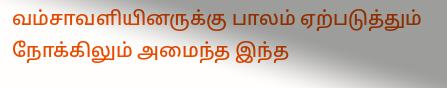வம்சாவளியினருக்கு பாலம் ஏற்படுத்தும் நோக்கிலும் அமைந்த இந்த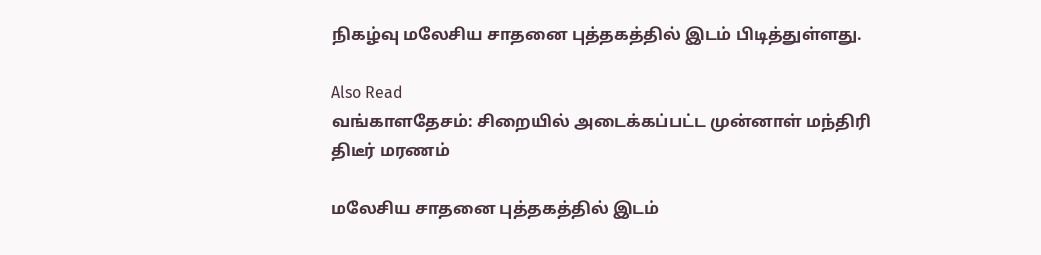நிகழ்வு மலேசிய சாதனை புத்தகத்தில் இடம் பிடித்துள்ளது.

Also Read
வங்காளதேசம்: சிறையில் அடைக்கப்பட்ட முன்னாள் மந்திரி திடீர் மரணம்

மலேசிய சாதனை புத்தகத்தில் இடம்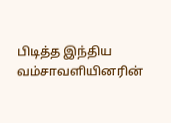பிடித்த இந்திய வம்சாவளியினரின்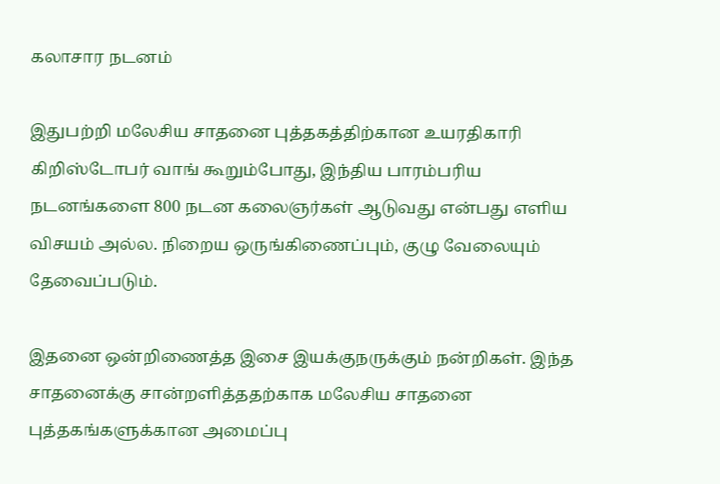கலாசார நடனம்

இதுபற்றி மலேசிய சாதனை புத்தகத்திற்கான உயரதிகாரி கிறிஸ்டோபர் வாங் கூறும்போது, இந்திய பாரம்பரிய நடனங்களை 800 நடன கலைஞர்கள் ஆடுவது என்பது எளிய விசயம் அல்ல. நிறைய ஒருங்கிணைப்பும், குழு வேலையும் தேவைப்படும்.

இதனை ஒன்றிணைத்த இசை இயக்குநருக்கும் நன்றிகள். இந்த சாதனைக்கு சான்றளித்ததற்காக மலேசிய சாதனை புத்தகங்களுக்கான அமைப்பு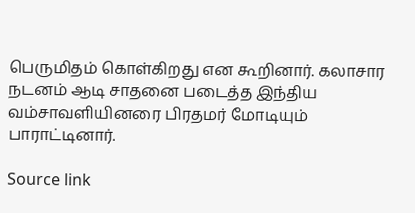பெருமிதம் கொள்கிறது என கூறினார். கலாசார நடனம் ஆடி சாதனை படைத்த இந்திய வம்சாவளியினரை பிரதமர் மோடியும் பாராட்டினார்.

Source link